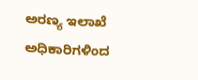ಅರಣ್ಯ ಇಲಾಖೆ ಅಧಿಕಾರಿಗಳಿಂದ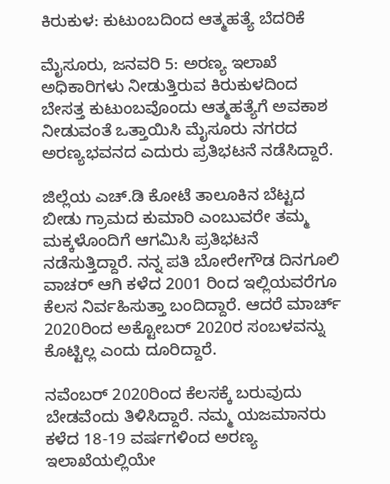ಕಿರುಕುಳ: ಕುಟುಂಬದಿಂದ ಆತ್ಮಹತ್ಯೆ ಬೆದರಿಕೆ

ಮೈಸೂರು, ಜನವರಿ 5: ಅರಣ್ಯ ಇಲಾಖೆ ಅಧಿಕಾರಿಗಳು ನೀಡುತ್ತಿರುವ ಕಿರುಕುಳದಿಂದ ಬೇಸತ್ತ ಕುಟುಂಬವೊಂದು ಆತ್ಮಹತ್ಯೆಗೆ ಅವಕಾಶ ನೀಡುವಂತೆ ಒತ್ತಾಯಿಸಿ ಮೈಸೂರು ನಗರದ ಅರಣ್ಯಭವನದ ಎದುರು ಪ್ರತಿಭಟನೆ ನಡೆಸಿದ್ದಾರೆ.

ಜಿಲ್ಲೆಯ ಎಚ್.ಡಿ ಕೋಟೆ ತಾಲೂಕಿನ ಬೆಟ್ಟದ ಬೀಡು ಗ್ರಾಮದ ಕುಮಾರಿ ಎಂಬುವರೇ ತಮ್ಮ ಮಕ್ಕಳೊಂದಿಗೆ ಆಗಮಿಸಿ ಪ್ರತಿಭಟನೆ ನಡೆಸುತ್ತಿದ್ದಾರೆ. ನನ್ನ ಪತಿ ಬೋರೇಗೌಡ ದಿನಗೂಲಿ ವಾಚರ್ ಆಗಿ ಕಳೆದ 2001 ರಿಂದ ಇಲ್ಲಿಯವರೆಗೂ ಕೆಲಸ ನಿರ್ವಹಿಸುತ್ತಾ ಬಂದಿದ್ದಾರೆ. ಆದರೆ ಮಾರ್ಚ್ 2020ರಿಂದ ಅಕ್ಟೋಬರ್ 2020ರ ಸಂಬಳವನ್ನು ಕೊಟ್ಟಿಲ್ಲ ಎಂದು ದೂರಿದ್ದಾರೆ.

ನವೆಂಬರ್ 2020ರಿಂದ ಕೆಲಸಕ್ಕೆ ಬರುವುದು ಬೇಡವೆಂದು ತಿಳಿಸಿದ್ದಾರೆ. ನಮ್ಮ ಯಜಮಾನರು ಕಳೆದ 18-19 ವರ್ಷಗಳಿಂದ ಅರಣ್ಯ ಇಲಾಖೆಯಲ್ಲಿಯೇ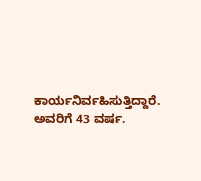ಕಾರ್ಯನಿರ್ವಹಿಸುತ್ತಿದ್ದಾರೆ. ಅವರಿಗೆ 43 ವರ್ಷ.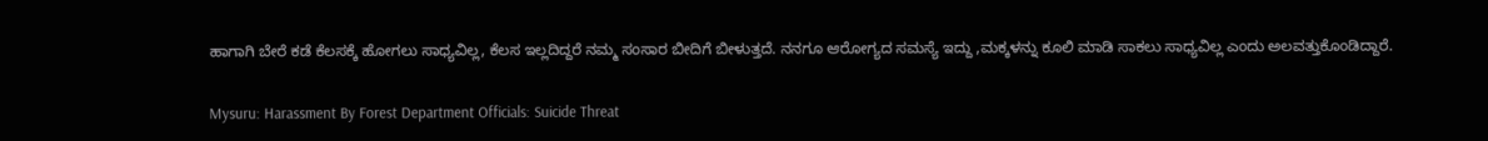ಹಾಗಾಗಿ ಬೇರೆ ಕಡೆ ಕೆಲಸಕ್ಕೆ ಹೋಗಲು ಸಾಧ್ಯವಿಲ್ಲ, ಕೆಲಸ ಇಲ್ಲದಿದ್ದರೆ ನಮ್ಮ ಸಂಸಾರ ಬೀದಿಗೆ ಬೀಳುತ್ತದೆ. ನನಗೂ ಆರೋಗ್ಯದ ಸಮಸ್ಯೆ ಇದ್ದು ,ಮಕ್ಕಳನ್ನು ಕೂಲಿ ಮಾಡಿ ಸಾಕಲು ಸಾಧ್ಯವಿಲ್ಲ ಎಂದು ಅಲವತ್ತುಕೊಂಡಿದ್ದಾರೆ.

Mysuru: Harassment By Forest Department Officials: Suicide Threat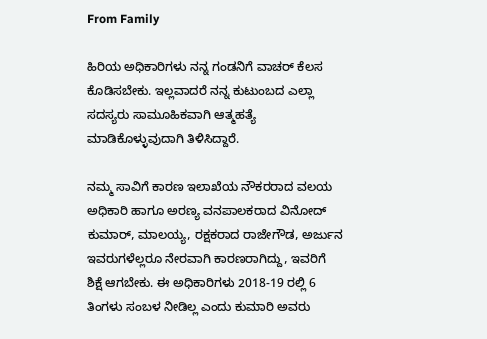From Family

ಹಿರಿಯ ಅಧಿಕಾರಿಗಳು ನನ್ನ ಗಂಡನಿಗೆ ವಾಚರ್ ಕೆಲಸ ಕೊಡಿಸಬೇಕು. ಇಲ್ಲವಾದರೆ ನನ್ನ ಕುಟುಂಬದ ಎಲ್ಲಾ ಸದಸ್ಯರು ಸಾಮೂಹಿಕವಾಗಿ ಆತ್ಮಹತ್ಯೆ ಮಾಡಿಕೊಳ್ಳುವುದಾಗಿ ತಿಳಿಸಿದ್ದಾರೆ.

ನಮ್ಮ ಸಾವಿಗೆ ಕಾರಣ ಇಲಾಖೆಯ ನೌಕರರಾದ ವಲಯ ಅಧಿಕಾರಿ ಹಾಗೂ ಅರಣ್ಯ ವನಪಾಲಕರಾದ ವಿನೋದ್ ಕುಮಾರ್, ಮಾಲಯ್ಯ, ರಕ್ಷಕರಾದ ರಾಜೇಗೌಡ, ಅರ್ಜುನ ಇವರುಗಳೆಲ್ಲರೂ ನೇರವಾಗಿ ಕಾರಣರಾಗಿದ್ದು, ಇವರಿಗೆ ಶಿಕ್ಷೆ ಆಗಬೇಕು. ಈ ಅಧಿಕಾರಿಗಳು 2018-19 ರಲ್ಲಿ 6 ತಿಂಗಳು ಸಂಬಳ ನೀಡಿಲ್ಲ ಎಂದು ಕುಮಾರಿ ಅವರು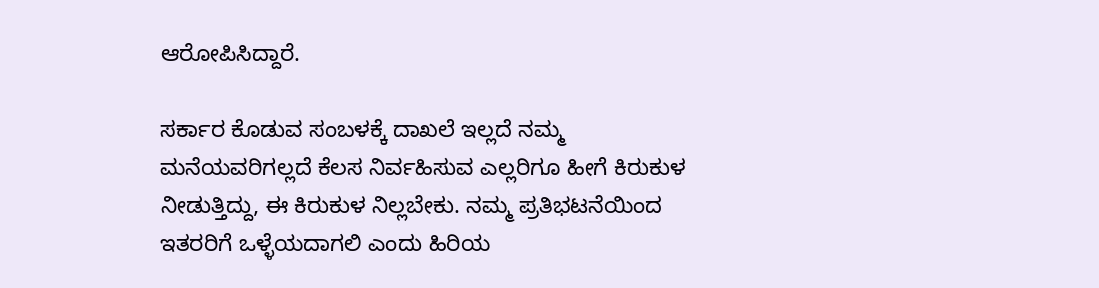ಆರೋಪಿಸಿದ್ದಾರೆ.

ಸರ್ಕಾರ ಕೊಡುವ ಸಂಬಳಕ್ಕೆ ದಾಖಲೆ ಇಲ್ಲದೆ ನಮ್ಮ ಮನೆಯವರಿಗಲ್ಲದೆ ಕೆಲಸ ನಿರ್ವಹಿಸುವ ಎಲ್ಲರಿಗೂ ಹೀಗೆ ಕಿರುಕುಳ ನೀಡುತ್ತಿದ್ದು, ಈ ಕಿರುಕುಳ ನಿಲ್ಲಬೇಕು. ನಮ್ಮ ಪ್ರತಿಭಟನೆಯಿಂದ ಇತರರಿಗೆ ಒಳ್ಳೆಯದಾಗಲಿ ಎಂದು ಹಿರಿಯ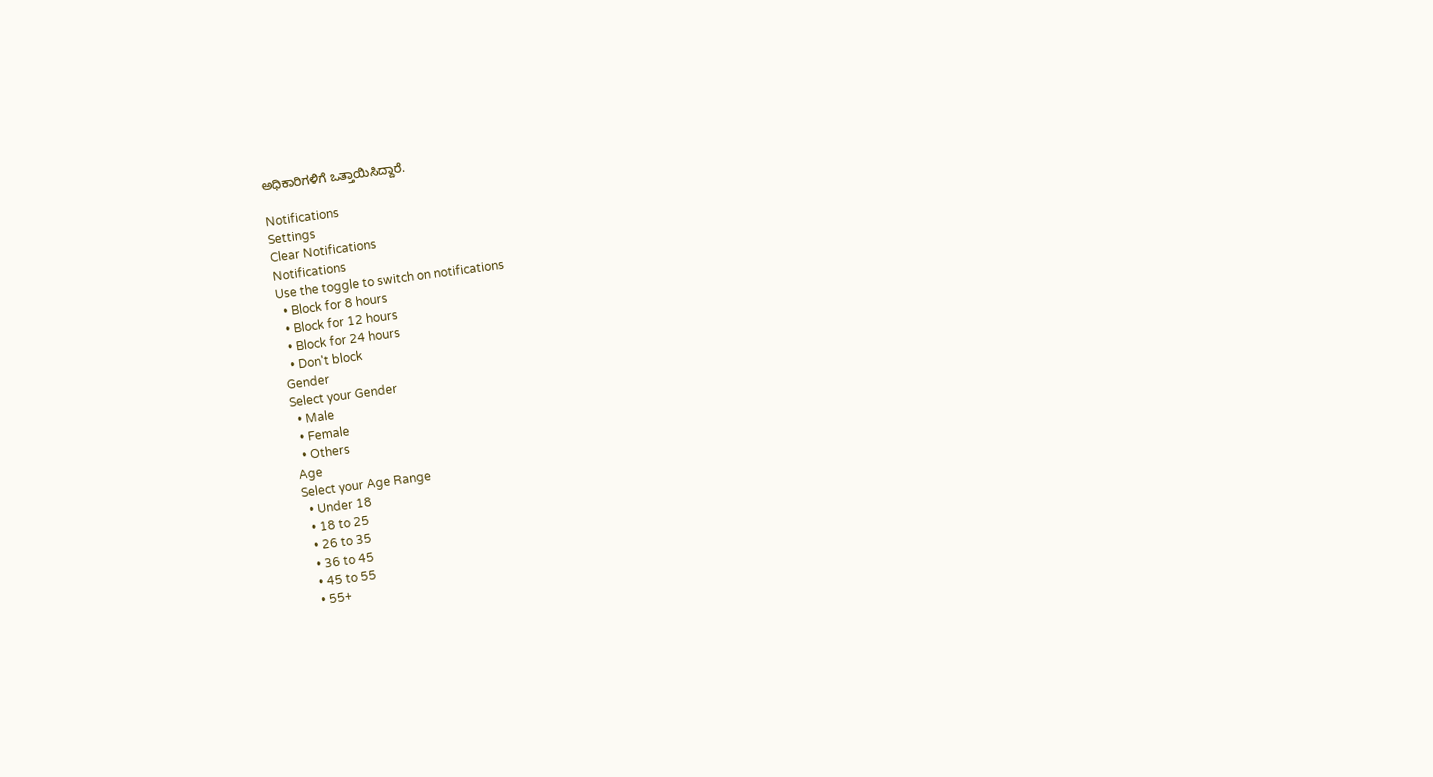ಅಧಿಕಾರಿಗಳಿಗೆ ಒತ್ತಾಯಿಸಿದ್ದಾರೆ.

Notifications
Settings
Clear Notifications
Notifications
Use the toggle to switch on notifications
  • Block for 8 hours
  • Block for 12 hours
  • Block for 24 hours
  • Don't block
Gender
Select your Gender
  • Male
  • Female
  • Others
Age
Select your Age Range
  • Under 18
  • 18 to 25
  • 26 to 35
  • 36 to 45
  • 45 to 55
  • 55+